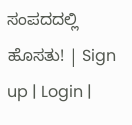ಸಂಪದದಲ್ಲಿ ಹೊಸತು! | Sign up | Login |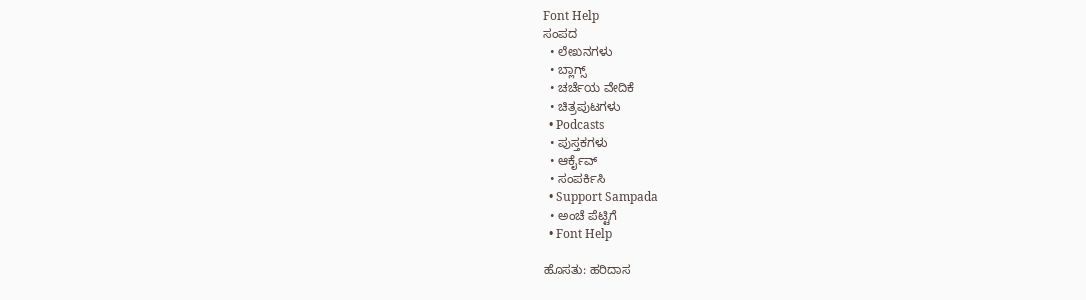Font Help
ಸಂಪದ
  • ಲೇಖನಗಳು
  • ಬ್ಲಾಗ್ಸ್
  • ಚರ್ಚೆಯ ವೇದಿಕೆ
  • ಚಿತ್ರಪುಟಗಳು
  • Podcasts
  • ಪುಸ್ತಕಗಳು
  • ಆರ್ಕೈವ್
  • ಸಂಪರ್ಕಿಸಿ
  • Support Sampada
  • ಅಂಚೆ ಪೆಟ್ಟಿಗೆ
  • Font Help

ಹೊಸತು: ಹರಿದಾಸ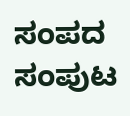ಸಂಪದ ಸಂಪುಟ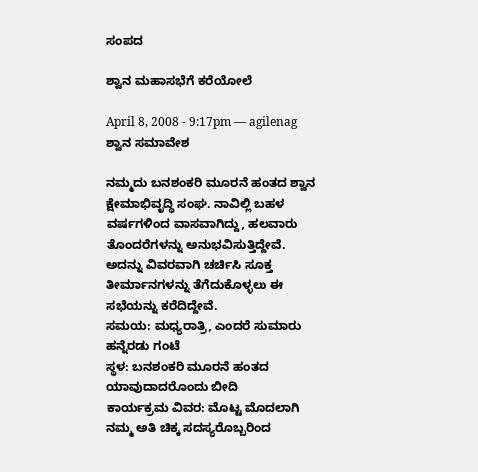ಸಂಪದ

ಶ್ವಾನ ಮಹಾಸಭೆಗೆ ಕರೆಯೋಲೆ

April 8, 2008 - 9:17pm — agilenag
ಶ್ವಾನ ಸಮಾವೇಶ

ನಮ್ಮದು ಬನಶಂಕರಿ ಮೂರನೆ ಹಂತದ ಶ್ವಾನ ಕ್ಷೇಮಾಭಿವೃದ್ಧಿ ಸಂಘ. ನಾವಿಲ್ಲಿ ಬಹಳ ವರ್ಷಗಳಿಂದ ವಾಸವಾಗಿದ್ದು, ಹಲವಾರು ತೊಂದರೆಗಳನ್ನು ಅನುಭವಿಸುತ್ತಿದ್ದೇವೆ. ಅದನ್ನು ವಿವರವಾಗಿ ಚರ್ಚಿಸಿ ಸೂಕ್ತ ತೀರ್ಮಾನಗಳನ್ನು ತೆಗೆದುಕೊಳ್ಳಲು ಈ ಸಭೆಯನ್ನು ಕರೆದಿದ್ದೇವೆ.
ಸಮಯ: ಮಧ್ಯರಾತ್ರಿ, ಎಂದರೆ ಸುಮಾರು ಹನ್ನೆರಡು ಗಂಟೆ
ಸ್ಥಳ: ಬನಶಂಕರಿ ಮೂರನೆ ಹಂತದ ಯಾವುದಾದರೊಂದು ಬೀದಿ
ಕಾರ್ಯಕ್ರಮ ವಿವರ: ಮೊಟ್ಟ ಮೊದಲಾಗಿ ನಮ್ಮ ಅತಿ ಚಿಕ್ಕ ಸದಸ್ಯರೊಬ್ಬರಿಂದ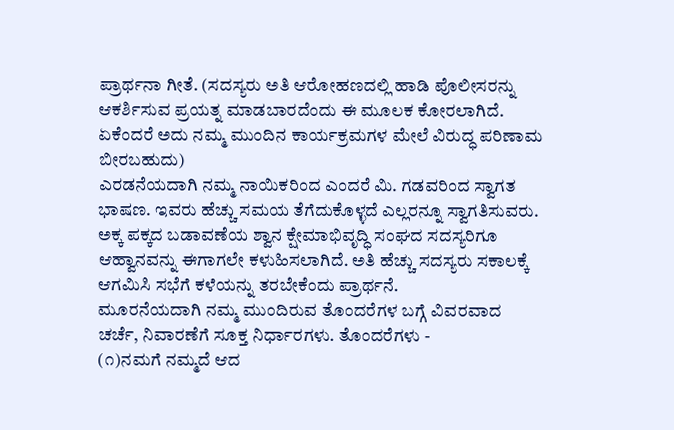ಪ್ರಾರ್ಥನಾ ಗೀತೆ. (ಸದಸ್ಯರು ಅತಿ ಆರೋಹಣದಲ್ಲಿ ಹಾಡಿ ಪೊಲೀಸರನ್ನು ಆಕರ್ಶಿಸುವ ಪ್ರಯತ್ನ ಮಾಡಬಾರದೆಂದು ಈ ಮೂಲಕ ಕೋರಲಾಗಿದೆ. ಏಕೆಂದರೆ ಅದು ನಮ್ಮ ಮುಂದಿನ ಕಾರ್ಯಕ್ರಮಗಳ ಮೇಲೆ ವಿರುದ್ಧ ಪರಿಣಾಮ ಬೀರಬಹುದು)
ಎರಡನೆಯದಾಗಿ ನಮ್ಮ ನಾಯಿಕರಿಂದ ಎಂದರೆ ಮಿ. ಗಡವರಿಂದ ಸ್ವಾಗತ ಭಾಷಣ. ಇವರು ಹೆಚ್ಚು ಸಮಯ ತೆಗೆದುಕೊಳ್ಳದೆ ಎಲ್ಲರನ್ನೂ ಸ್ವಾಗತಿಸುವರು. ಅಕ್ಕ ಪಕ್ಕದ ಬಡಾವಣೆಯ ಶ್ವಾನ ಕ್ಷೇಮಾಭಿವೃದ್ಧಿ ಸಂಘದ ಸದಸ್ಯರಿಗೂ ಆಹ್ವಾನವನ್ನು ಈಗಾಗಲೇ ಕಳುಹಿಸಲಾಗಿದೆ. ಅತಿ ಹೆಚ್ಚು ಸದಸ್ಯರು ಸಕಾಲಕ್ಕೆ ಆಗಮಿಸಿ ಸಭೆಗೆ ಕಳೆಯನ್ನು ತರಬೇಕೆಂದು ಪ್ರಾರ್ಥನೆ.
ಮೂರನೆಯದಾಗಿ ನಮ್ಮ ಮುಂದಿರುವ ತೊಂದರೆಗಳ ಬಗ್ಗೆ ವಿವರವಾದ ಚರ್ಚೆ, ನಿವಾರಣೆಗೆ ಸೂಕ್ತ ನಿರ್ಧಾರಗಳು. ತೊಂದರೆಗಳು -
(೧)ನಮಗೆ ನಮ್ಮದೆ ಆದ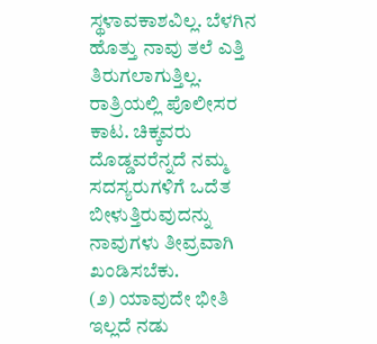ಸ್ಥಳಾವಕಾಶವಿಲ್ಲ. ಬೆಳಗಿನ ಹೊತ್ತು ನಾವು ತಲೆ ಎತ್ತಿ ತಿರುಗಲಾಗುತ್ತಿಲ್ಲ. ರಾತ್ರಿಯಲ್ಲಿ ಪೊಲೀಸರ ಕಾಟ. ಚಿಕ್ಕವರು ದೊಡ್ಡವರೆನ್ನದೆ ನಮ್ಮ ಸದಸ್ಯರುಗಳಿಗೆ ಒದೆತ ಬೀಳುತ್ತಿರುವುದನ್ನು ನಾವುಗಳು ತೀವ್ರವಾಗಿ ಖಂಡಿಸಬೆಕು.
(೨) ಯಾವುದೇ ಭೀತಿ ಇಲ್ಲದೆ ನಡು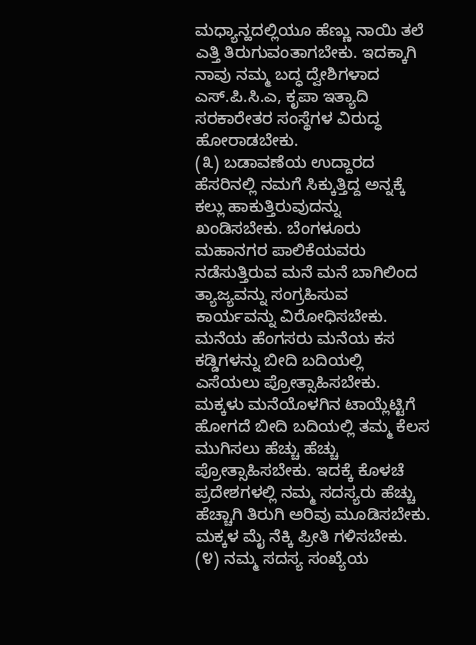ಮಧ್ಯಾನ್ಹದಲ್ಲಿಯೂ ಹೆಣ್ಣು ನಾಯಿ ತಲೆ ಎತ್ತಿ ತಿರುಗುವಂತಾಗಬೇಕು. ಇದಕ್ಕಾಗಿ ನಾವು ನಮ್ಮ ಬದ್ಧ ದ್ವೇಶಿಗಳಾದ ಎಸ್.ಪಿ.ಸಿ.ಎ, ಕೃಪಾ ಇತ್ಯಾದಿ ಸರಕಾರೇತರ ಸಂಸ್ಥೆಗಳ ವಿರುದ್ಧ ಹೋರಾಡಬೇಕು.
(೩) ಬಡಾವಣೆಯ ಉದ್ದಾರದ ಹೆಸರಿನಲ್ಲಿ ನಮಗೆ ಸಿಕ್ಕುತ್ತಿದ್ದ ಅನ್ನಕ್ಕೆ ಕಲ್ಲು ಹಾಕುತ್ತಿರುವುದನ್ನು ಖಂಡಿಸಬೇಕು. ಬೆಂಗಳೂರು ಮಹಾನಗರ ಪಾಲಿಕೆಯವರು ನಡೆಸುತ್ತಿರುವ ಮನೆ ಮನೆ ಬಾಗಿಲಿಂದ ತ್ಯಾಜ್ಯವನ್ನು ಸಂಗ್ರಹಿಸುವ ಕಾರ್ಯವನ್ನು ವಿರೋಧಿಸಬೇಕು. ಮನೆಯ ಹೆಂಗಸರು ಮನೆಯ ಕಸ ಕಡ್ಡಿಗಳನ್ನು ಬೀದಿ ಬದಿಯಲ್ಲಿ ಎಸೆಯಲು ಪ್ರೋತ್ಸಾಹಿಸಬೇಕು. ಮಕ್ಕಳು ಮನೆಯೊಳಗಿನ ಟಾಯ್ಲೆಟ್ಟಿಗೆ ಹೋಗದೆ ಬೀದಿ ಬದಿಯಲ್ಲಿ ತಮ್ಮ ಕೆಲಸ ಮುಗಿಸಲು ಹೆಚ್ಚು ಹೆಚ್ಚು ಪ್ರೋತ್ಸಾಹಿಸಬೇಕು. ಇದಕ್ಕೆ ಕೊಳಚೆ ಪ್ರದೇಶಗಳಲ್ಲಿ ನಮ್ಮ ಸದಸ್ಯರು ಹೆಚ್ಚು ಹೆಚ್ಚಾಗಿ ತಿರುಗಿ ಅರಿವು ಮೂಡಿಸಬೇಕು. ಮಕ್ಕಳ ಮೈ ನೆಕ್ಕಿ ಪ್ರೀತಿ ಗಳಿಸಬೇಕು.
(೪) ನಮ್ಮ ಸದಸ್ಯ ಸಂಖ್ಯೆಯ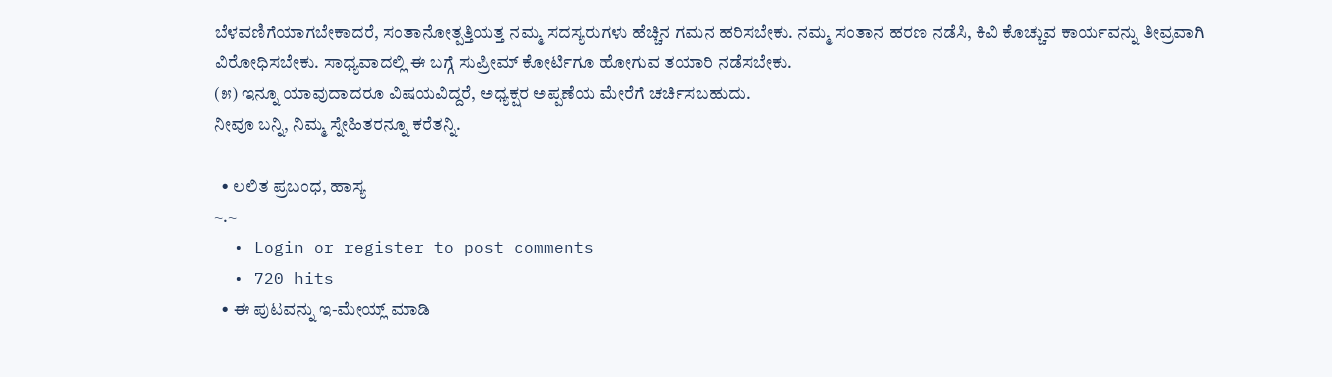ಬೆಳವಣಿಗೆಯಾಗಬೇಕಾದರೆ, ಸಂತಾನೋತ್ಪತ್ತಿಯತ್ತ ನಮ್ಮ ಸದಸ್ಯರುಗಳು ಹೆಚ್ಚಿನ ಗಮನ ಹರಿಸಬೇಕು. ನಮ್ಮ ಸಂತಾನ ಹರಣ ನಡೆಸಿ, ಕಿವಿ ಕೊಚ್ಚುವ ಕಾರ್ಯವನ್ನು ತೀವ್ರವಾಗಿ ವಿರೋಧಿಸಬೇಕು. ಸಾಧ್ಯವಾದಲ್ಲಿ ಈ ಬಗ್ಗೆ ಸುಪ್ರೀಮ್ ಕೋರ್ಟಿಗೂ ಹೋಗುವ ತಯಾರಿ ನಡೆಸಬೇಕು.
(೫) ಇನ್ನೂ ಯಾವುದಾದರೂ ವಿಷಯವಿದ್ದರೆ, ಅಧ್ಯಕ್ಷರ ಅಪ್ಪಣೆಯ ಮೇರೆಗೆ ಚರ್ಚಿಸಬಹುದು.
ನೀವೂ ಬನ್ನಿ, ನಿಮ್ಮ ಸ್ನೇಹಿತರನ್ನೂ ಕರೆತನ್ನಿ.

  • ಲಲಿತ ಪ್ರಬಂಧ, ಹಾಸ್ಯ
~.~
  • Login or register to post comments
  • 720 hits
  • ಈ ಪುಟವನ್ನು ಇ-ಮೇಯ್ಲ್ ಮಾಡಿ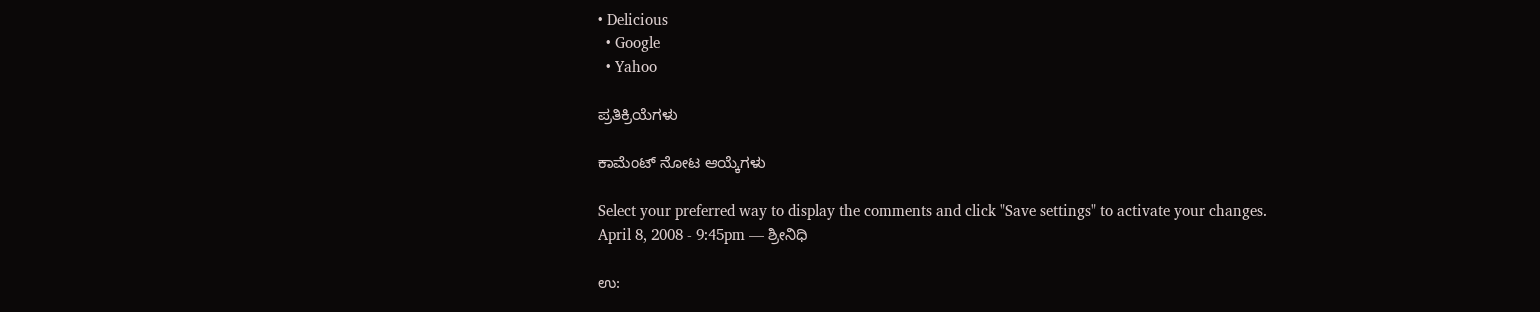• Delicious
  • Google
  • Yahoo

ಪ್ರತಿಕ್ರಿಯೆಗಳು

ಕಾಮೆಂಟ್ ನೋಟ ಆಯ್ಕೆಗಳು

Select your preferred way to display the comments and click "Save settings" to activate your changes.
April 8, 2008 - 9:45pm — ಶ್ರೀನಿಧಿ

ಉ: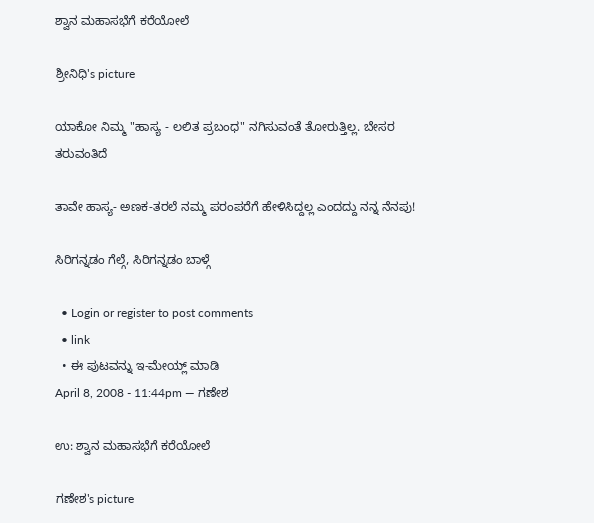ಶ್ವಾನ ಮಹಾಸಭೆಗೆ ಕರೆಯೋಲೆ

ಶ್ರೀನಿಧಿ's picture

ಯಾಕೋ ನಿಮ್ಮ "ಹಾಸ್ಯ - ಲಲಿತ ಪ್ರಬಂಧ" ನಗಿಸುವಂತೆ ತೋರುತ್ತಿಲ್ಲ. ಬೇಸರ ತರುವಂತಿದೆ

ತಾವೇ ಹಾಸ್ಯ- ಅಣಕ-ತರಲೆ ನಮ್ಮ ಪರಂಪರೆಗೆ ಹೇಳಿಸಿದ್ದಲ್ಲ ಎಂದದ್ದು ನನ್ನ ನೆನಪು!

ಸಿರಿಗನ್ನಡಂ ಗೆಲ್ಗೆ, ಸಿರಿಗನ್ನಡಂ ಬಾಳ್ಗೆ

  • Login or register to post comments
  • link
  • ಈ ಪುಟವನ್ನು ಇ-ಮೇಯ್ಲ್ ಮಾಡಿ
April 8, 2008 - 11:44pm — ಗಣೇಶ

ಉ: ಶ್ವಾನ ಮಹಾಸಭೆಗೆ ಕರೆಯೋಲೆ

ಗಣೇಶ's picture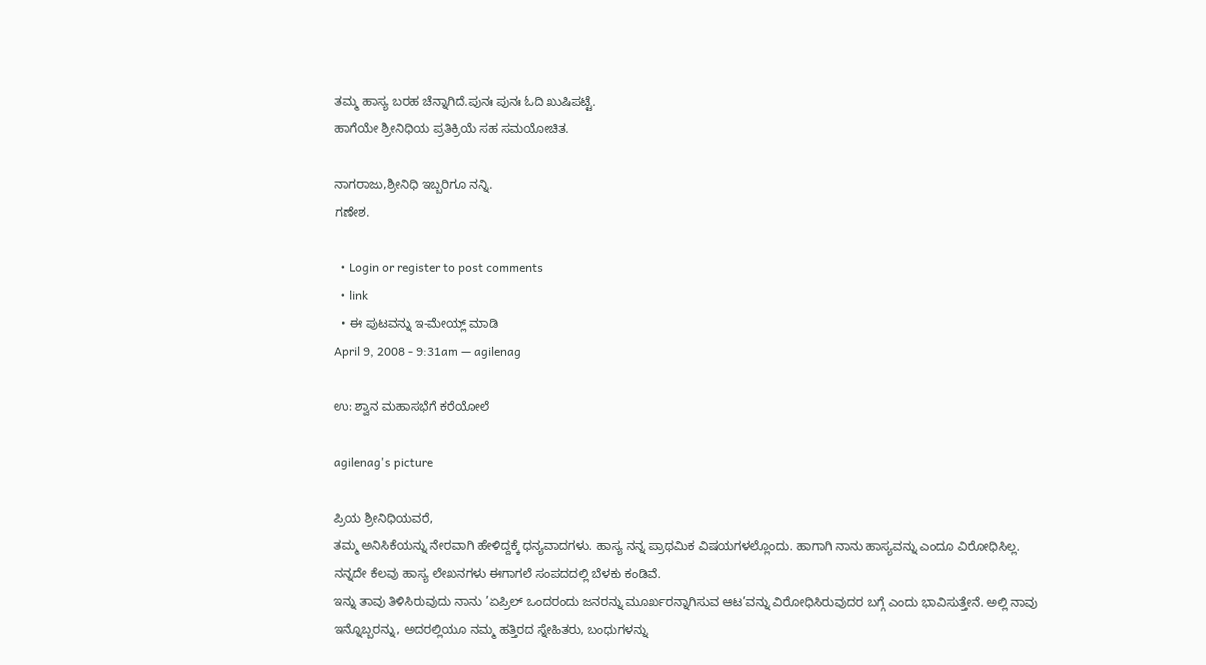ತಮ್ಮ ಹಾಸ್ಯ ಬರಹ ಚೆನ್ನಾಗಿದೆ.ಪುನಃ ಪುನಃ ಓದಿ ಖುಷಿಪಟ್ಟೆ.
ಹಾಗೆಯೇ ಶ್ರೀನಿಧಿಯ ಪ್ರತಿಕ್ರಿಯೆ ಸಹ ಸಮಯೋಚಿತ.

ನಾಗರಾಜು,ಶ್ರೀನಿಧಿ ಇಬ್ಬರಿಗೂ ನನ್ನಿ.
ಗಣೇಶ.

  • Login or register to post comments
  • link
  • ಈ ಪುಟವನ್ನು ಇ-ಮೇಯ್ಲ್ ಮಾಡಿ
April 9, 2008 - 9:31am — agilenag

ಉ: ಶ್ವಾನ ಮಹಾಸಭೆಗೆ ಕರೆಯೋಲೆ

agilenag's picture

ಪ್ರಿಯ ಶ್ರೀನಿಧಿಯವರೆ,
ತಮ್ಮ ಅನಿಸಿಕೆಯನ್ನು ನೇರವಾಗಿ ಹೇಳಿದ್ದಕ್ಕೆ ಧನ್ಯವಾದಗಳು. ಹಾಸ್ಯ ನನ್ನ ಪ್ರಾಥಮಿಕ ವಿಷಯಗಳಲ್ಲೊಂದು. ಹಾಗಾಗಿ ನಾನು ಹಾಸ್ಯವನ್ನು ಎಂದೂ ವಿರೋಧಿಸಿಲ್ಲ. ನನ್ನದೇ ಕೆಲವು ಹಾಸ್ಯ ಲೇಖನಗಳು ಈಗಾಗಲೆ ಸಂಪದದಲ್ಲಿ ಬೆಳಕು ಕಂಡಿವೆ.
ಇನ್ನು ತಾವು ತಿಳಿಸಿರುವುದು ನಾನು ’ಏಪ್ರಿಲ್ ಒಂದರಂದು ಜನರನ್ನು ಮೂರ್ಖರನ್ನಾಗಿಸುವ ಆಟ’ವನ್ನು ವಿರೋಧಿಸಿರುವುದರ ಬಗ್ಗೆ ಎಂದು ಭಾವಿಸುತ್ತೇನೆ. ಅಲ್ಲಿ ನಾವು ಇನ್ನೊಬ್ಬರನ್ನು, ಅದರಲ್ಲಿಯೂ ನಮ್ಮ ಹತ್ತಿರದ ಸ್ನೇಹಿತರು, ಬಂಧುಗಳನ್ನು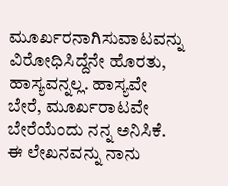ಮೂರ್ಖರನಾಗಿಸುವಾಟವನ್ನು ವಿರೋಧಿಸಿದ್ದೆನೇ ಹೊರತು, ಹಾಸ್ಯವನ್ನಲ್ಲ. ಹಾಸ್ಯವೇ ಬೇರೆ, ಮೂರ್ಖರಾಟವೇ ಬೇರೆಯೆಂದು ನನ್ನ ಅನಿಸಿಕೆ.
ಈ ಲೇಖನವನ್ನು ನಾನು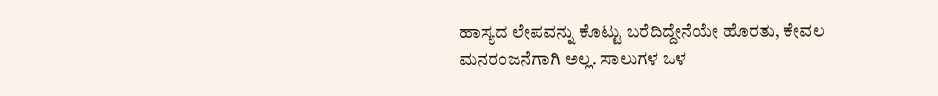ಹಾಸ್ಯದ ಲೇಪವನ್ನು ಕೊಟ್ಟು ಬರೆದಿದ್ದೇನೆಯೇ ಹೊರತು, ಕೇವಲ ಮನರಂಜನೆಗಾಗಿ ಅಲ್ಲ. ಸಾಲುಗಳ ಒಳ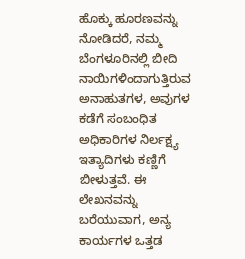ಹೊಕ್ಕು ಹೂರಣವನ್ನು ನೋಡಿದರೆ, ನಮ್ಮ ಬೆಂಗಳೂರಿನಲ್ಲಿ ಬೀದಿ ನಾಯಿಗಳಿಂದಾಗುತ್ತಿರುವ ಅನಾಹುತಗಳ, ಅವುಗಳ ಕಡೆಗೆ ಸಂಬಂಧಿತ ಅಧಿಕಾರಿಗಳ ನಿರ್ಲಕ್ಷ್ಯ ಇತ್ಯಾದಿಗಳು ಕಣ್ಣಿಗೆ ಬೀಳುತ್ತವೆ. ಈ ಲೇಖನವನ್ನು ಬರೆಯುವಾಗ, ಅನ್ಯ ಕಾರ್ಯಗಳ ಒತ್ತಡ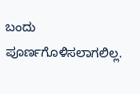ಬಂದು ಪೂರ್ಣಗೊಳಿಸಲಾಗಲಿಲ್ಲ.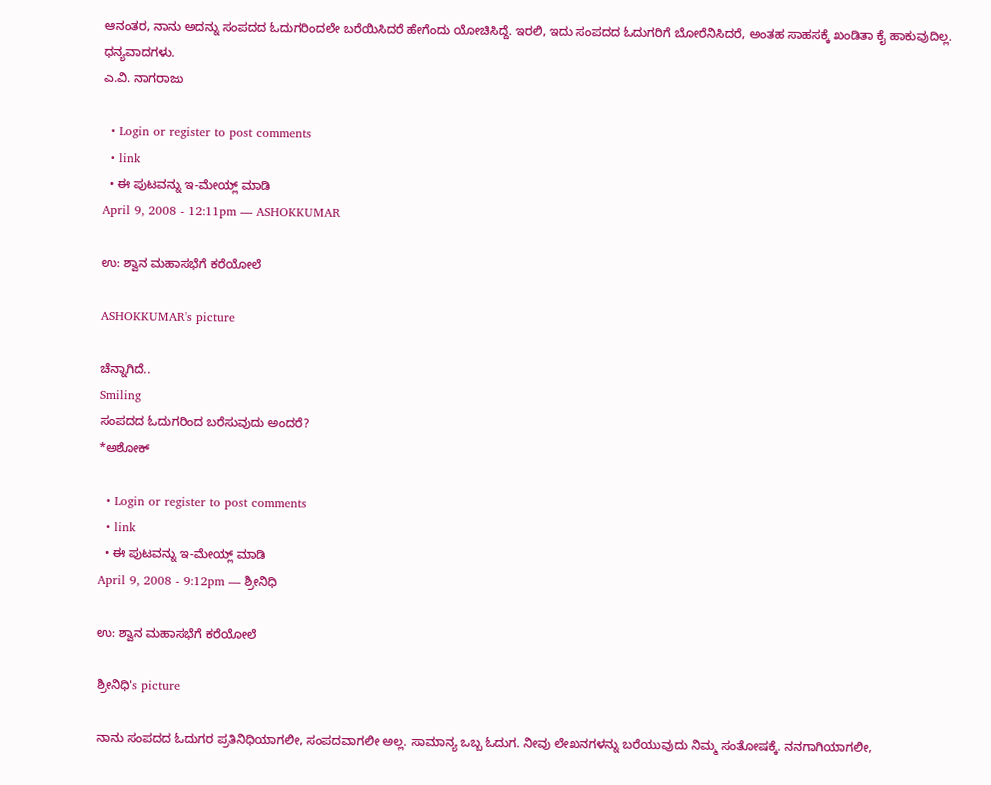ಆನಂತರ, ನಾನು ಅದನ್ನು ಸಂಪದದ ಓದುಗರಿಂದಲೇ ಬರೆಯಿಸಿದರೆ ಹೇಗೆಂದು ಯೋಚಿಸಿದ್ದೆ. ಇರಲಿ, ಇದು ಸಂಪದದ ಓದುಗರಿಗೆ ಬೋರೆನಿಸಿದರೆ, ಅಂತಹ ಸಾಹಸಕ್ಕೆ ಖಂಡಿತಾ ಕೈ ಹಾಕುವುದಿಲ್ಲ.
ಧನ್ಯವಾದಗಳು.
ಎ.ವಿ. ನಾಗರಾಜು

  • Login or register to post comments
  • link
  • ಈ ಪುಟವನ್ನು ಇ-ಮೇಯ್ಲ್ ಮಾಡಿ
April 9, 2008 - 12:11pm — ASHOKKUMAR

ಉ: ಶ್ವಾನ ಮಹಾಸಭೆಗೆ ಕರೆಯೋಲೆ

ASHOKKUMAR's picture

ಚೆನ್ನಾಗಿದೆ..
Smiling
ಸಂಪದದ ಓದುಗರಿಂದ ಬರೆಸುವುದು ಅಂದರೆ?
*ಅಶೋಕ್

  • Login or register to post comments
  • link
  • ಈ ಪುಟವನ್ನು ಇ-ಮೇಯ್ಲ್ ಮಾಡಿ
April 9, 2008 - 9:12pm — ಶ್ರೀನಿಧಿ

ಉ: ಶ್ವಾನ ಮಹಾಸಭೆಗೆ ಕರೆಯೋಲೆ

ಶ್ರೀನಿಧಿ's picture

ನಾನು ಸಂಪದದ ಓದುಗರ ಪ್ರತಿನಿಧಿಯಾಗಲೀ, ಸಂಪದವಾಗಲೀ ಅಲ್ಲ. ಸಾಮಾನ್ಯ ಒಬ್ಬ ಓದುಗ. ನೀವು ಲೇಖನಗಳನ್ನು ಬರೆಯುವುದು ನಿಮ್ಮ ಸಂತೋಷಕ್ಕೆ. ನನಗಾಗಿಯಾಗಲೀ,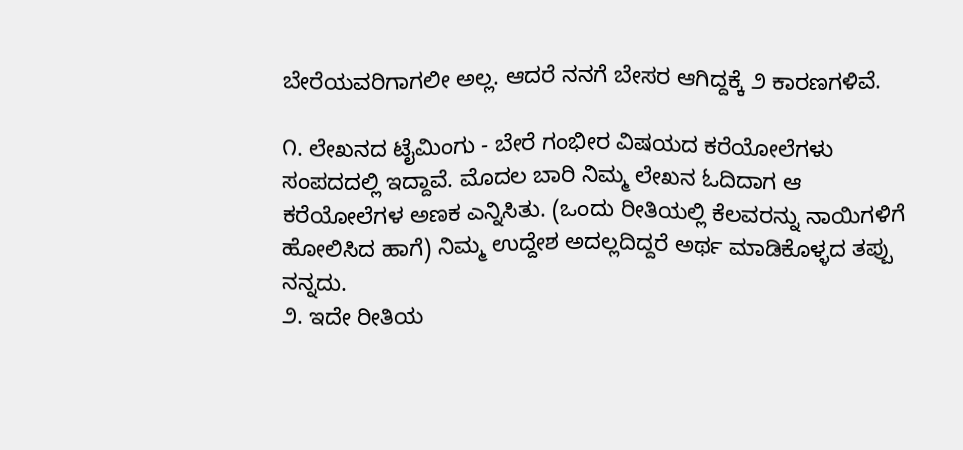ಬೇರೆಯವರಿಗಾಗಲೀ ಅಲ್ಲ. ಆದರೆ ನನಗೆ ಬೇಸರ ಆಗಿದ್ದಕ್ಕೆ ೨ ಕಾರಣಗಳಿವೆ.

೧. ಲೇಖನದ ಟೈಮಿಂಗು - ಬೇರೆ ಗಂಭೀರ ವಿಷಯದ ಕರೆಯೋಲೆಗಳು ಸಂಪದದಲ್ಲಿ ಇದ್ದಾವೆ. ಮೊದಲ ಬಾರಿ ನಿಮ್ಮ ಲೇಖನ ಓದಿದಾಗ ಆ ಕರೆಯೋಲೆಗಳ ಅಣಕ ಎನ್ನಿಸಿತು. (ಒಂದು ರೀತಿಯಲ್ಲಿ ಕೆಲವರನ್ನು ನಾಯಿಗಳಿಗೆ ಹೋಲಿಸಿದ ಹಾಗೆ) ನಿಮ್ಮ ಉದ್ದೇಶ ಅದಲ್ಲದಿದ್ದರೆ ಅರ್ಥ ಮಾಡಿಕೊಳ್ಳದ ತಪ್ಪು ನನ್ನದು.
೨. ಇದೇ ರೀತಿಯ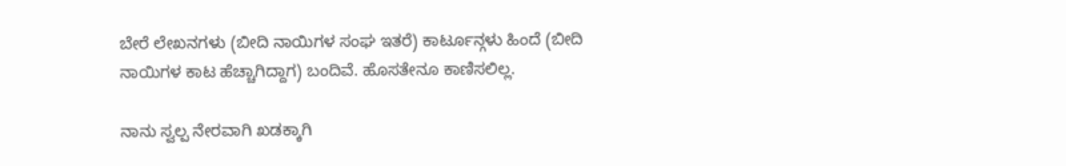ಬೇರೆ ಲೇಖನಗಳು (ಬೀದಿ ನಾಯಿಗಳ ಸಂಘ ಇತರೆ) ಕಾರ್ಟೂನ್ಗಳು ಹಿಂದೆ (ಬೀದಿ ನಾಯಿಗಳ ಕಾಟ ಹೆಚ್ಚಾಗಿದ್ದಾಗ) ಬಂದಿವೆ. ಹೊಸತೇನೂ ಕಾಣಿಸಲಿಲ್ಲ.

ನಾನು ಸ್ವಲ್ಪ ನೇರವಾಗಿ ಖಡಕ್ಕಾಗಿ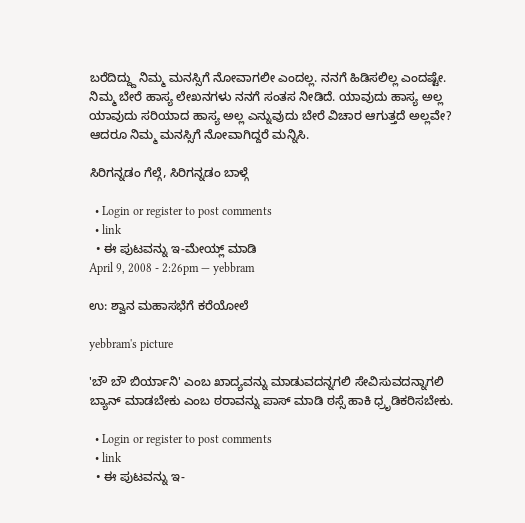ಬರೆದಿದ್ದ್ದು ನಿಮ್ಮ ಮನಸ್ಸಿಗೆ ನೋವಾಗಲೀ ಎಂದಲ್ಲ. ನನಗೆ ಹಿಡಿಸಲಿಲ್ಲ ಎಂದಷ್ಟೇ. ನಿಮ್ಮ ಬೇರೆ ಹಾಸ್ಯ ಲೇಖನಗಳು ನನಗೆ ಸಂತಸ ನೀಡಿದೆ. ಯಾವುದು ಹಾಸ್ಯ ಅಲ್ಲ ಯಾವುದು ಸರಿಯಾದ ಹಾಸ್ಯ ಅಲ್ಲ ಎನ್ನುವುದು ಬೇರೆ ವಿಚಾರ ಆಗುತ್ತದೆ ಅಲ್ಲವೇ? ಆದರೂ ನಿಮ್ಮ ಮನಸ್ಸಿಗೆ ನೋವಾಗಿದ್ದರೆ ಮನ್ನಿಸಿ.

ಸಿರಿಗನ್ನಡಂ ಗೆಲ್ಗೆ, ಸಿರಿಗನ್ನಡಂ ಬಾಳ್ಗೆ

  • Login or register to post comments
  • link
  • ಈ ಪುಟವನ್ನು ಇ-ಮೇಯ್ಲ್ ಮಾಡಿ
April 9, 2008 - 2:26pm — yebbram

ಉ: ಶ್ವಾನ ಮಹಾಸಭೆಗೆ ಕರೆಯೋಲೆ

yebbram's picture

'ಬೌ ಬೌ ಬಿರ್ಯಾನಿ' ಎಂಬ ಖಾದ್ಯವನ್ನು ಮಾಡುವದನ್ನಗಲಿ ಸೇವಿಸುವದನ್ನಾಗಲಿ ಬ್ಯಾನ್ ಮಾಡಬೇಕು ಎಂಬ ಠರಾವನ್ನು ಪಾಸ್ ಮಾಡಿ ಠಸ್ಸೆ ಹಾಕಿ ಧ್ರೃಡಿಕರಿಸಬೇಕು.

  • Login or register to post comments
  • link
  • ಈ ಪುಟವನ್ನು ಇ-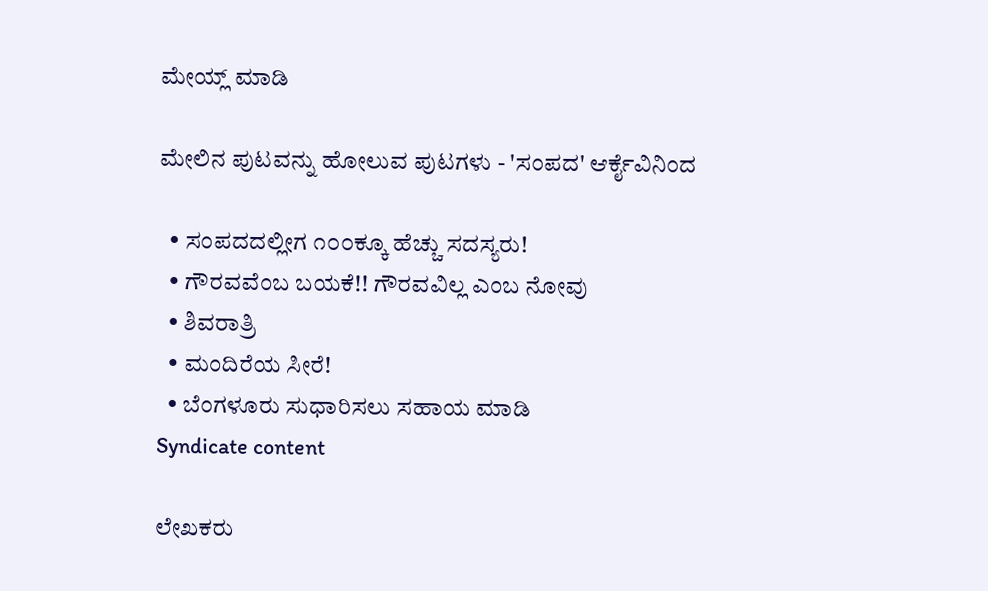ಮೇಯ್ಲ್ ಮಾಡಿ

ಮೇಲಿನ ಪುಟವನ್ನು ಹೋಲುವ ಪುಟಗಳು - 'ಸಂಪದ' ಆರ್ಕೈವಿನಿಂದ

  • ಸಂಪದದಲ್ಲೀಗ ೧೦೦ಕ್ಕೂ ಹೆಚ್ಚು ಸದಸ್ಯರು!
  • ಗೌರವವೆಂಬ ಬಯಕೆ!! ಗೌರವವಿಲ್ಲ ಎಂಬ ನೋವು
  • ಶಿವರಾತ್ರಿ
  • ಮಂದಿರೆಯ ಸೀರೆ!
  • ಬೆಂಗಳೂರು ಸುಧಾರಿಸಲು ಸಹಾಯ ಮಾಡಿ
Syndicate content

ಲೇಖಕರು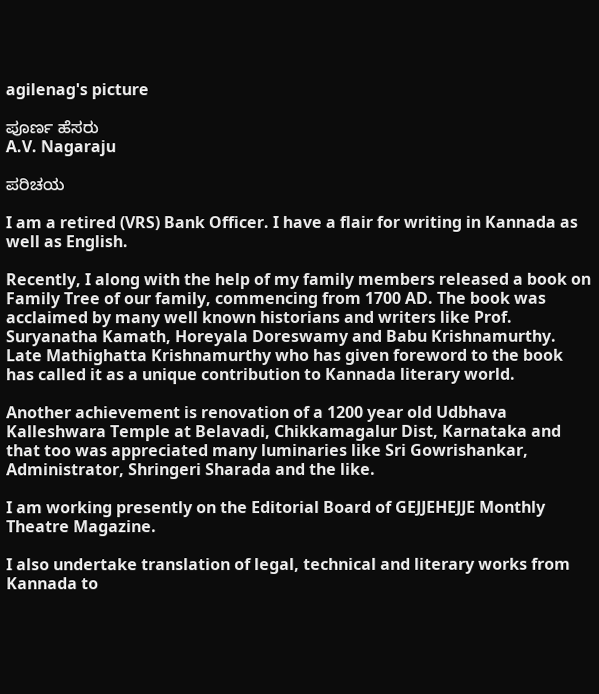agilenag's picture

ಪೂರ್ಣ ಹೆಸರು
A.V. Nagaraju

ಪರಿಚಯ

I am a retired (VRS) Bank Officer. I have a flair for writing in Kannada as well as English.

Recently, I along with the help of my family members released a book on Family Tree of our family, commencing from 1700 AD. The book was acclaimed by many well known historians and writers like Prof. Suryanatha Kamath, Horeyala Doreswamy and Babu Krishnamurthy. Late Mathighatta Krishnamurthy who has given foreword to the book has called it as a unique contribution to Kannada literary world.

Another achievement is renovation of a 1200 year old Udbhava Kalleshwara Temple at Belavadi, Chikkamagalur Dist, Karnataka and that too was appreciated many luminaries like Sri Gowrishankar, Administrator, Shringeri Sharada and the like.

I am working presently on the Editorial Board of GEJJEHEJJE Monthly Theatre Magazine.

I also undertake translation of legal, technical and literary works from Kannada to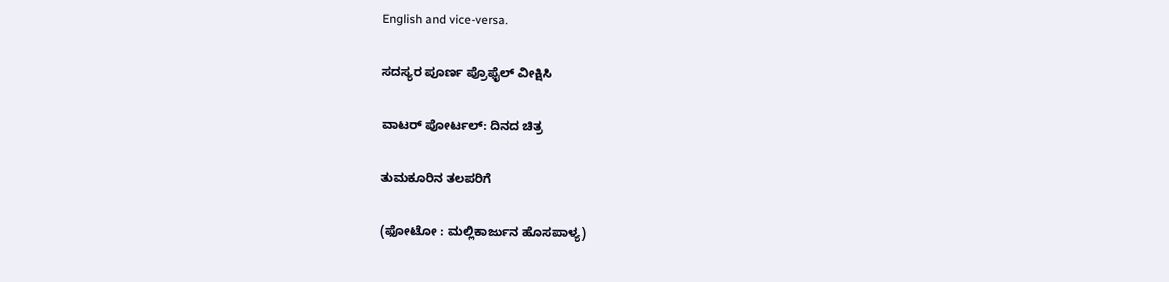English and vice-versa.

ಸದಸ್ಯರ ಪೂರ್ಣ ಪ್ರೊಫೈಲ್ ವೀಕ್ಷಿಸಿ

ವಾಟರ್ ಪೋರ್ಟಲ್: ದಿನದ ಚಿತ್ರ

ತುಮಕೂರಿನ ತಲಪರಿಗೆ

(ಫೋಟೋ : ಮಲ್ಲಿಕಾರ್ಜುನ ಹೊಸಪಾಳ್ಯ)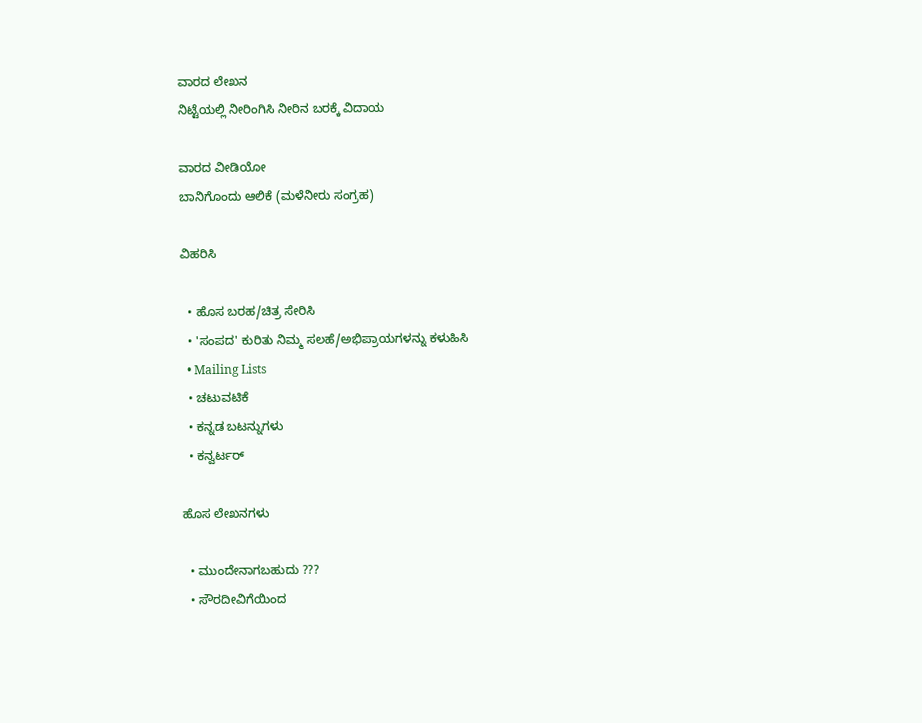ವಾರದ ಲೇಖನ
ನಿಟ್ಟೆಯಲ್ಲಿ ನೀರಿಂಗಿಸಿ ನೀರಿನ ಬರಕ್ಕೆ ವಿದಾಯ

ವಾರದ ವೀಡಿಯೋ
ಬಾನಿಗೊಂದು ಆಲಿಕೆ (ಮಳೆನೀರು ಸಂಗ್ರಹ)

ವಿಹರಿಸಿ

  • ಹೊಸ ಬರಹ/ಚಿತ್ರ ಸೇರಿಸಿ
  • 'ಸಂಪದ' ಕುರಿತು ನಿಮ್ಮ ಸಲಹೆ/ಅಭಿಪ್ರಾಯಗಳನ್ನು ಕಳುಹಿಸಿ
  • Mailing Lists
  • ಚಟುವಟಿಕೆ
  • ಕನ್ನಡ ಬಟನ್ನುಗಳು
  • ಕನ್ವರ್ಟರ್

ಹೊಸ ಲೇಖನಗಳು

  • ಮುಂದೇನಾಗಬಹುದು ???
  • ಸೌರದೀವಿಗೆಯಿಂದ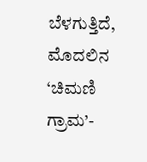ಬೆಳಗುತ್ತಿದೆ, ಮೊದಲಿನ ‘ಚಿಮಣಿ ಗ್ರಾಮ’-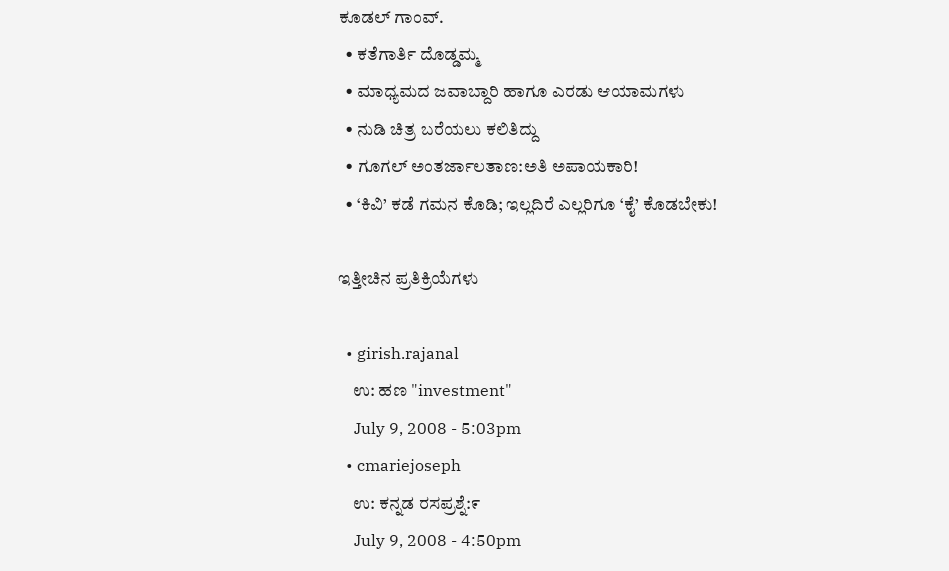ಕೂಡಲ್ ಗಾಂವ್.
  • ಕತೆಗಾರ್ತಿ ದೊಡ್ಡಮ್ಮ
  • ಮಾಧ್ಯಮದ ಜವಾಬ್ದಾರಿ ಹಾಗೂ ಎರಡು ಆಯಾಮಗಳು
  • ನುಡಿ ಚಿತ್ರ ಬರೆಯಲು ಕಲಿತಿದ್ದು
  • ಗೂಗಲ್ ಅಂತರ್ಜಾಲತಾಣ:ಅತಿ ಅಪಾಯಕಾರಿ!
  • ‘ಕಿವಿ’ ಕಡೆ ಗಮನ ಕೊಡಿ; ಇಲ್ಲದಿರೆ ಎಲ್ಲರಿಗೂ ‘ಕೈ’ ಕೊಡಬೇಕು!

ಇತ್ತೀಚಿನ ಪ್ರತಿಕ್ರಿಯೆಗಳು

  • girish.rajanal
    ಉ: ಹಣ "investment"
    July 9, 2008 - 5:03pm
  • cmariejoseph
    ಉ: ಕನ್ನಡ ರಸಪ್ರಶ್ನೆ:೯
    July 9, 2008 - 4:50pm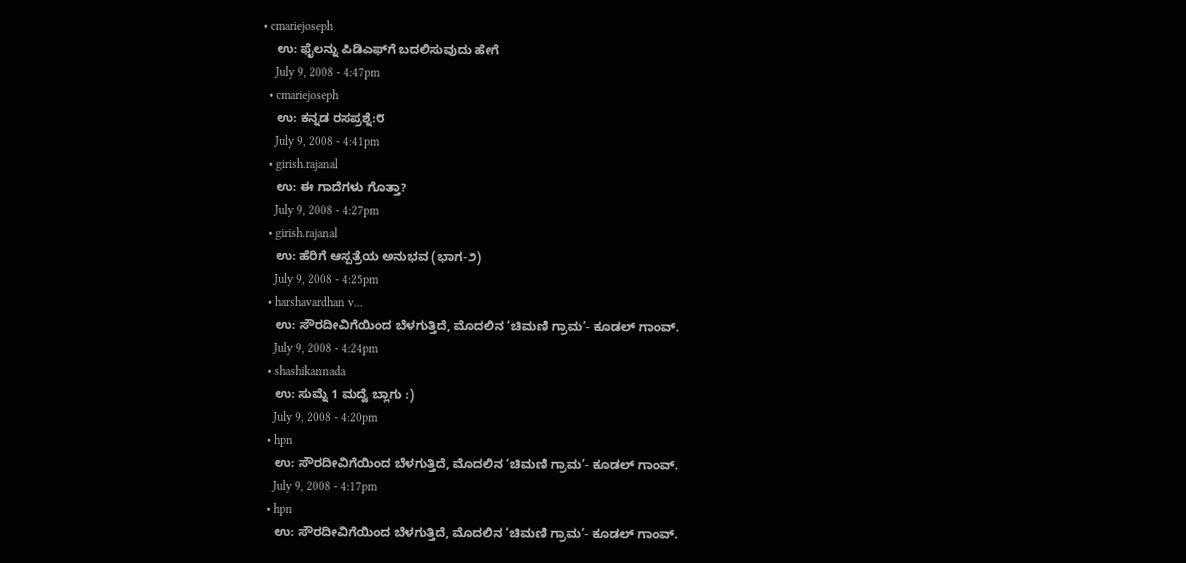• cmariejoseph
    ಉ: ಫೈಲನ್ನು ಪಿಡಿಎಫ್‌ಗೆ ಬದಲಿಸುವುದು ಹೇಗೆ
    July 9, 2008 - 4:47pm
  • cmariejoseph
    ಉ: ಕನ್ನಡ ರಸಪ್ರಶ್ನೆ:೮
    July 9, 2008 - 4:41pm
  • girish.rajanal
    ಉ: ಈ ಗಾದೆಗಳು ಗೊತ್ತಾ?
    July 9, 2008 - 4:27pm
  • girish.rajanal
    ಉ: ಹೆರಿಗೆ ಆಸ್ಪತ್ರೆಯ ಅನುಭವ (ಭಾಗ-೨)
    July 9, 2008 - 4:25pm
  • harshavardhan v...
    ಉ: ಸೌರದೀವಿಗೆಯಿಂದ ಬೆಳಗುತ್ತಿದೆ, ಮೊದಲಿನ ‘ಚಿಮಣಿ ಗ್ರಾಮ’- ಕೂಡಲ್ ಗಾಂವ್.
    July 9, 2008 - 4:24pm
  • shashikannada
    ಉ: ಸುಮ್ನೆ 1 ಮದ್ವೆ ಬ್ಲಾಗು :)
    July 9, 2008 - 4:20pm
  • hpn
    ಉ: ಸೌರದೀವಿಗೆಯಿಂದ ಬೆಳಗುತ್ತಿದೆ, ಮೊದಲಿನ ‘ಚಿಮಣಿ ಗ್ರಾಮ’- ಕೂಡಲ್ ಗಾಂವ್.
    July 9, 2008 - 4:17pm
  • hpn
    ಉ: ಸೌರದೀವಿಗೆಯಿಂದ ಬೆಳಗುತ್ತಿದೆ, ಮೊದಲಿನ ‘ಚಿಮಣಿ ಗ್ರಾಮ’- ಕೂಡಲ್ ಗಾಂವ್.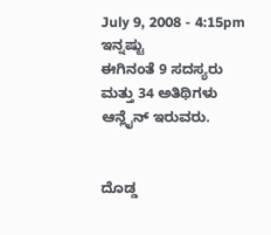July 9, 2008 - 4:15pm
ಇನ್ನಷ್ಟು
ಈಗಿನಂತೆ 9 ಸದಸ್ಯರು ಮತ್ತು 34 ಅತಿಥಿಗಳು ಆನ್ಲೈನ್ ಇರುವರು.


ದೊಡ್ಡ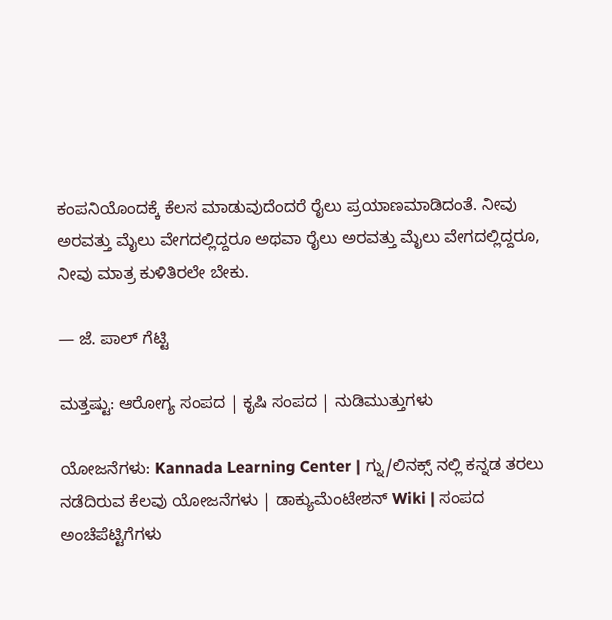ಕಂಪನಿಯೊಂದಕ್ಕೆ ಕೆಲಸ ಮಾಡುವುದೆಂದರೆ ರೈಲು ಪ್ರಯಾಣಮಾಡಿದಂತೆ. ನೀವು ಅರವತ್ತು ಮೈಲು ವೇಗದಲ್ಲಿದ್ದರೂ ಅಥವಾ ರೈಲು ಅರವತ್ತು ಮೈಲು ವೇಗದಲ್ಲಿದ್ದರೂ, ನೀವು ಮಾತ್ರ ಕುಳಿತಿರಲೇ ಬೇಕು.

— ಜೆ. ಪಾಲ್ ಗೆಟ್ಟಿ

ಮತ್ತಷ್ಟು: ಆರೋಗ್ಯ ಸಂಪದ | ಕೃಷಿ ಸಂಪದ | ನುಡಿಮುತ್ತುಗಳು

ಯೋಜನೆಗಳು: Kannada Learning Center | ಗ್ನು/ಲಿನಕ್ಸ್ ನಲ್ಲಿ ಕನ್ನಡ ತರಲು ನಡೆದಿರುವ ಕೆಲವು ಯೋಜನೆಗಳು | ಡಾಕ್ಯುಮೆಂಟೇಶನ್ Wiki | ಸಂಪದ ಅಂಚೆಪೆಟ್ಟಿಗೆಗಳು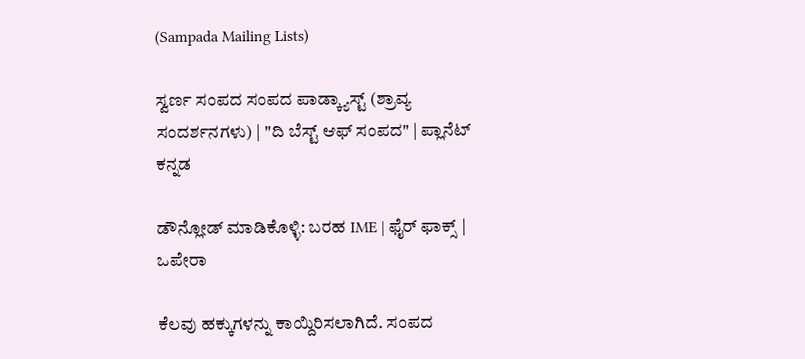(Sampada Mailing Lists)

ಸ್ವರ್ಣ ಸಂಪದ ಸಂಪದ ಪಾಡ್ಕ್ಯಾಸ್ಟ್ (ಶ್ರಾವ್ಯ ಸಂದರ್ಶನಗಳು) | "ದಿ ಬೆಸ್ಟ್ ಆಫ್ ಸಂಪದ" | ಪ್ಲಾನೆಟ್ ಕನ್ನಡ

ಡೌನ್ಲೋಡ್ ಮಾಡಿಕೊಳ್ಳಿ: ಬರಹ IME | ಫೈರ್ ಫಾಕ್ಸ್ | ಒಪೇರಾ

ಕೆಲವು ಹಕ್ಕುಗಳನ್ನು ಕಾಯ್ದಿರಿಸಲಾಗಿದೆ. ಸಂಪದ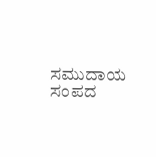ಸಮುದಾಯ ಸಂಪದ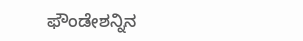ಫೌಂಡೇಶನ್ನಿನ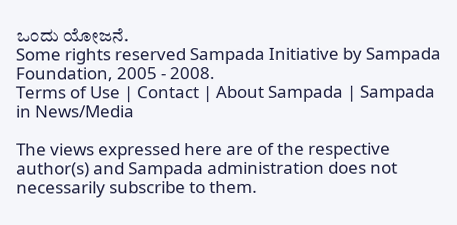ಒಂದು ಯೋಜನೆ.
Some rights reserved Sampada Initiative by Sampada Foundation, 2005 - 2008.
Terms of Use | Contact | About Sampada | Sampada in News/Media

The views expressed here are of the respective author(s) and Sampada administration does not necessarily subscribe to them.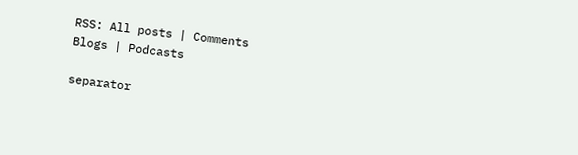RSS: All posts | Comments
Blogs | Podcasts

separator